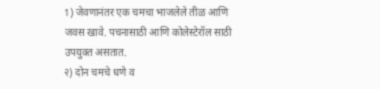1) जेवणानंतर एक चमचा भाजलेले तीळ आणि जवस खावे. पचनासाठी आणि कोलेस्टेरॉल साठी उपयुक्त असतात.
२) दोन चमचे धणे व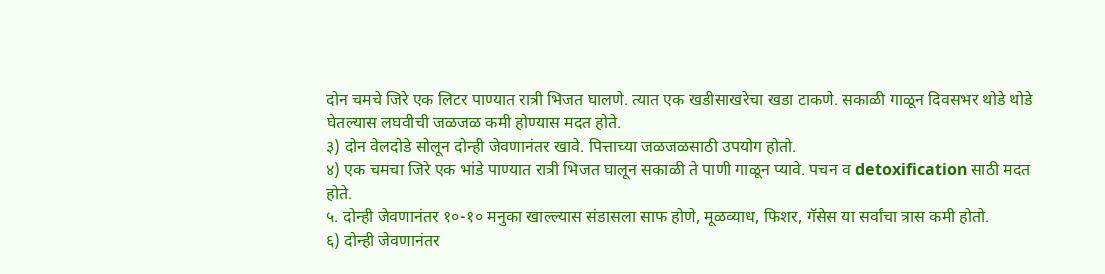दोन चमचे जिरे एक लिटर पाण्यात रात्री भिजत घालणे. त्यात एक खडीसाखरेचा खडा टाकणे. सकाळी गाळून दिवसभर थोडे थोडे घेतल्यास लघवीची जळजळ कमी होण्यास मदत होते.
३) दोन वेलदोडे सोलून दोन्ही जेवणानंतर खावे. पित्ताच्या जळजळसाठी उपयोग होतो.
४) एक चमचा जिरे एक भांडे पाण्यात रात्री भिजत घालून सकाळी ते पाणी गाळून प्यावे. पचन व detoxification साठी मदत होते.
५. दोन्ही जेवणानंतर १०-१० मनुका खाल्ल्यास संडासला साफ होणे, मूळव्याध, फिशर, गॅसेस या सर्वांचा त्रास कमी होतो.
६) दोन्ही जेवणानंतर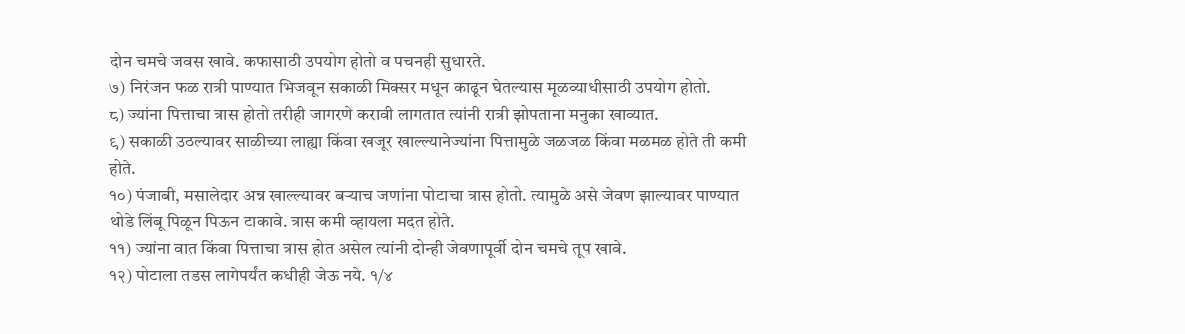दोन चमचे जवस खावे. कफासाठी उपयोग होतो व पचनही सुधारते.
७) निरंजन फळ रात्री पाण्यात भिजवून सकाळी मिक्सर मधून काढून घेतल्यास मूळव्याधीसाठी उपयोग होतो.
८) ज्यांना पित्ताचा त्रास होतो तरीही जागरणे करावी लागतात त्यांनी रात्री झोपताना मनुका खाव्यात.
९) सकाळी उठल्यावर साळीच्या लाह्या किंवा खजूर खाल्ल्यानेज्यांना पित्तामुळे जळजळ किंवा मळमळ होते ती कमी होते.
१०) पंजाबी, मसालेदार अन्न खाल्ल्यावर बऱ्याच जणांना पोटाचा त्रास होतो. त्यामुळे असे जेवण झाल्यावर पाण्यात थोडे लिंबू पिळून पिऊन टाकावे. त्रास कमी व्हायला मदत होते.
११) ज्यांना वात किंवा पित्ताचा त्रास होत असेल त्यांनी दोन्ही जेवणापूर्वी दोन चमचे तूप खावे.
१२) पोटाला तडस लागेपर्यंत कधीही जेऊ नये. १/४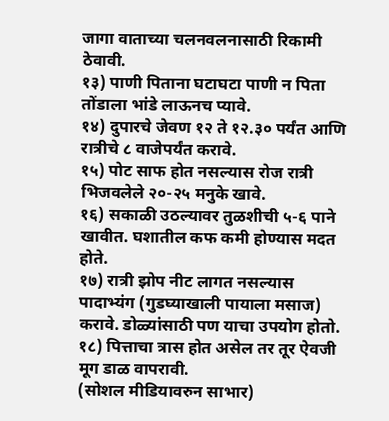जागा वाताच्या चलनवलनासाठी रिकामी ठेवावी.
१३) पाणी पिताना घटाघटा पाणी न पिता तोंडाला भांडे लाऊनच प्यावे.
१४) दुपारचे जेवण १२ ते १२.३० पर्यंत आणि रात्रीचे ८ वाजेपर्यंत करावे.
१५) पोट साफ होत नसल्यास रोज रात्री भिजवलेले २०-२५ मनुके खावे.
१६) सकाळी उठल्यावर तुळशीची ५-६ पाने खावीत. घशातील कफ कमी होण्यास मदत होते.
१७) रात्री झोप नीट लागत नसल्यास पादाभ्यंग (गुडघ्याखाली पायाला मसाज) करावे. डोळ्यांसाठी पण याचा उपयोग होतो.
१८) पित्ताचा त्रास होत असेल तर तूर ऐवजी मूग डाळ वापरावी.
(सोशल मीडियावरुन साभार)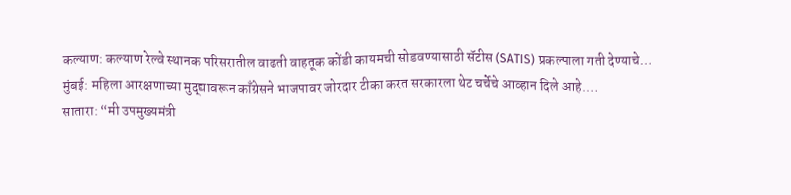कल्याण: कल्याण रेल्वे स्थानक परिसरातील वाढती वाहतूक कोंडी कायमची सोडवण्यासाठी सॅटीस (SATIS) प्रकल्पाला गती देण्याचे…
मुंबई: महिला आरक्षणाच्या मुद्द्यावरून काँग्रेसने भाजपावर जोरदार टीका करत सरकारला थेट चर्चेचे आव्हान दिले आहे.…
सातारा: “मी उपमुख्यमंत्री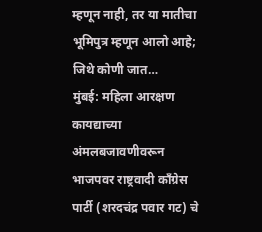म्हणून नाही, तर या मातीचा भूमिपुत्र म्हणून आलो आहे; जिथे कोणी जात…
मुंबई: महिला आरक्षण कायद्याच्या अंमलबजावणीवरून भाजपवर राष्ट्रवादी काँग्रेस पार्टी (शरदचंद्र पवार गट) चे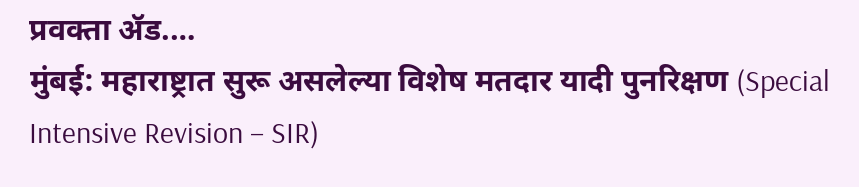प्रवक्ता ॲड.…
मुंबई: महाराष्ट्रात सुरू असलेल्या विशेष मतदार यादी पुनरिक्षण (Special Intensive Revision – SIR)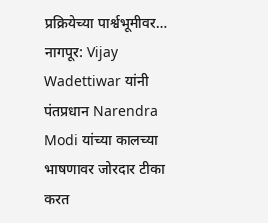प्रक्रियेच्या पार्श्वभूमीवर…
नागपूर: Vijay Wadettiwar यांनी पंतप्रधान Narendra Modi यांच्या कालच्या भाषणावर जोरदार टीका करत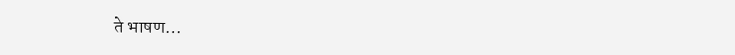ते भाषण…